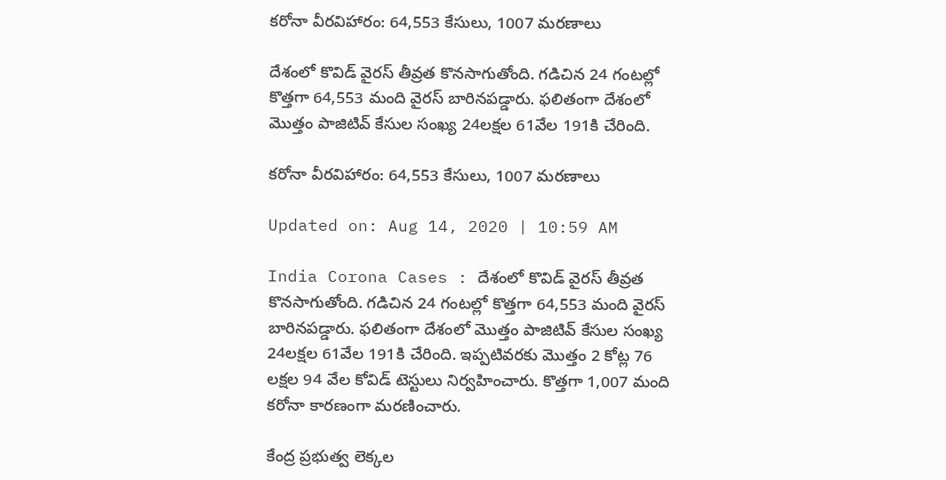కరోనా వీర‌విహారం: 64,553 కేసులు, 1007 మరణాలు

దేశంలో కొవిడ్ వైర‌స్ తీవ్రత కొన‌సాగుతోంది. గ‌డిచిన 24 గంట‌ల్లో కొత్తగా 64,553 మంది వైర‌స్ బారినపడ్డారు. ఫలితంగా దేశంలో మొత్తం పాజిటివ్ కేసుల సంఖ్య‌ 24లక్షల 61వేల 191కి చేరింది.

కరోనా వీర‌విహారం: 64,553 కేసులు, 1007 మరణాలు

Updated on: Aug 14, 2020 | 10:59 AM

India Corona Cases : దేశంలో కొవిడ్ వైర‌స్ తీవ్రత కొన‌సాగుతోంది. గ‌డిచిన 24 గంట‌ల్లో కొత్తగా 64,553 మంది వైర‌స్ బారినపడ్డారు. ఫలితంగా దేశంలో మొత్తం పాజిటివ్ కేసుల సంఖ్య‌ 24లక్షల 61వేల 191కి చేరింది. ఇప్పటివరకు మొత్తం 2 కోట్ల 76 లక్షల 94 వేల కోవిడ్ టెస్టులు నిర్వహించారు. కొత్త‌గా 1,007 మంది క‌రోనా కార‌ణంగా మ‌ర‌ణించారు.

కేంద్ర ప్ర‌భుత్వ లెక్క‌ల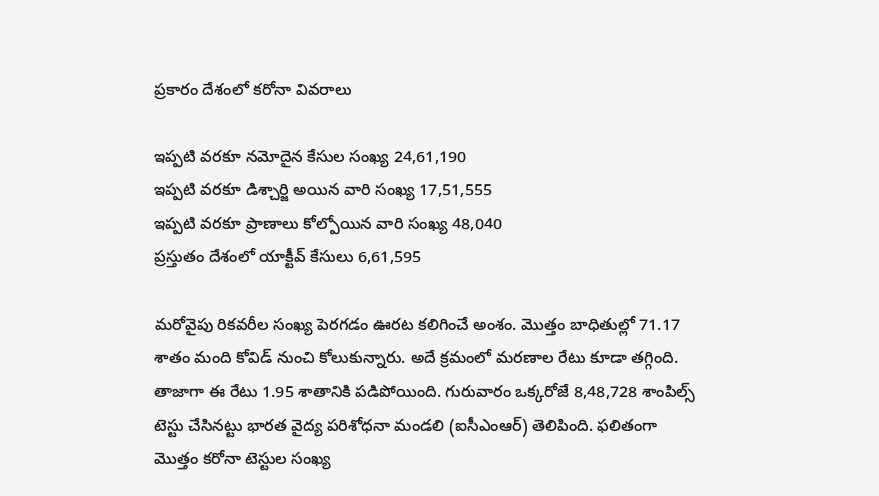ప్ర‌కారం దేశంలో క‌రోనా వివ‌రాలు

ఇప్పటి వరకూ నమోదైన కేసుల సంఖ్య 24,61,190
ఇప్పటి వరకూ డిశ్చార్జి అయిన వారి సంఖ్య 17,51,555
ఇప్పటి వరకూ ప్రాణాలు కోల్పోయిన వారి సంఖ్య 48,040
ప్ర‌స్తుతం దేశంలో యాక్టీవ్ కేసులు 6,61,595

మరోవైపు రికవరీల సంఖ్య పెర‌గ‌డం ఊర‌ట క‌లిగించే అంశం. మొత్తం బాధితుల్లో 71.17 శాతం మంది కోవిడ్ నుంచి కోలుకున్నారు. అదే క్ర‌మంలో మరణాల రేటు కూడా త‌గ్గింది. తాజాగా ఈ రేటు 1.95 శాతానికి పడిపోయింది. గురువారం ఒక్కరోజే 8,48,728 శాంపిల్స్ టెస్టు చేసిన‌ట్టు భారత వైద్య పరిశోధనా మండలి (ఐసీఎంఆర్) తెలిపింది. ఫలితంగా మొత్తం కరోనా టెస్టుల‌ సంఖ్య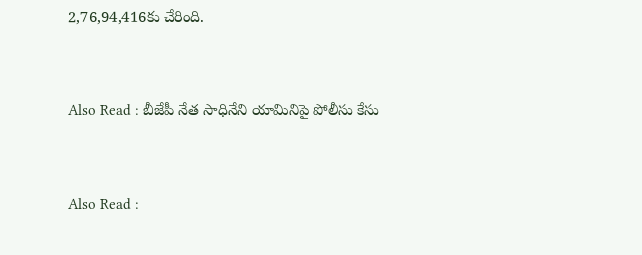2,76,94,416కు చేరింది.



Also Read : బీజేపీ నేత సాధినేని యామినిపై పోలీసు కేసు



Also Read :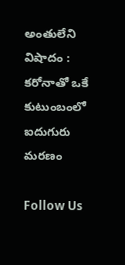అంతులేని విషాదం : క‌రోనాతో ఒకే కుటుంబంలో ఐదుగురు మ‌ర‌ణం

Follow Us